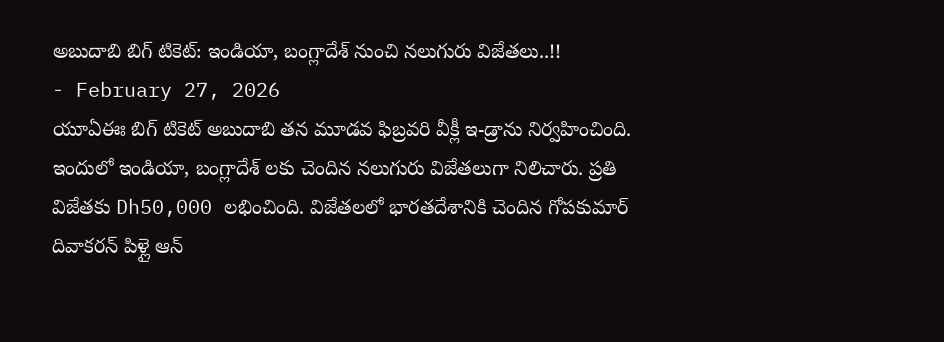అబుదాబి బిగ్ టికెట్: ఇండియా, బంగ్లాదేశ్ నుంచి నలుగురు విజేతలు..!!
- February 27, 2026
యూఏఈః బిగ్ టికెట్ అబుదాబి తన మూడవ ఫిబ్రవరి వీక్లీ ఇ-డ్రాను నిర్వహించింది. ఇందులో ఇండియా, బంగ్లాదేశ్ లకు చెందిన నలుగురు విజేతలుగా నిలిచారు. ప్రతి విజేతకు Dh50,000 లభించింది. విజేతలలో భారతదేశానికి చెందిన గోపకుమార్ దివాకరన్ పిళ్లై ఆన్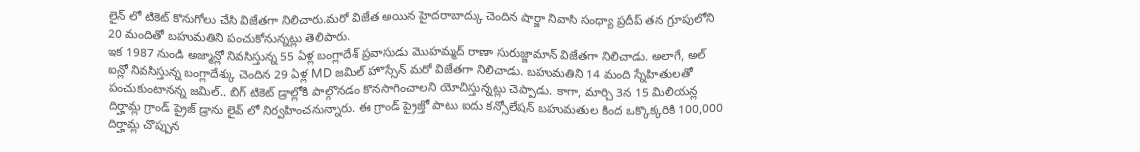లైన్ లో టికెట్ కొనుగోలు చేసి విజేతగా నిలిచారు.మరో విజేత అయిన హైదరాబాద్కు చెందిన షార్జా నివాసి సంధ్యా ప్రదీప్ తన గ్రూపులోని 20 మందితో బహుమతిని పంచుకోనున్నట్లు తెలిపారు.
ఇక 1987 నుండి అజ్మాన్లో నివసిస్తున్న 55 ఏళ్ల బంగ్లాదేశ్ ప్రవాసుడు మొహమ్మద్ రాణా సురుజ్జామాన్ విజేతగా నిలిచాడు. అలాగే, అల్ ఐన్లో నివసిస్తున్న బంగ్లాదేశ్కు చెందిన 29 ఏళ్ల MD జమిల్ హొస్సేన్ మరో విజేతగా నిలిచాడు. బహుమతిని 14 మంది స్నేహితులతో పంచుకుంటానన్న జమిల్.. బిగ్ టికెట్ డ్రాల్లోకి పాల్గొనడం కొనసాగించాలని యోచిస్తున్నట్లు చెప్పాడు. కాగా, మార్చి 3న 15 మిలియన్ల దిర్హామ్ల గ్రాండ్ ప్రైజ్ డ్రాను లైవ్ లో నిర్వహించనున్నారు. ఈ గ్రాండ్ ప్రైజ్తో పాటు ఐదు కన్సోలేషన్ బహుమతుల కింద ఒక్కొక్కరికి 100,000 దిర్హామ్ల చొప్పున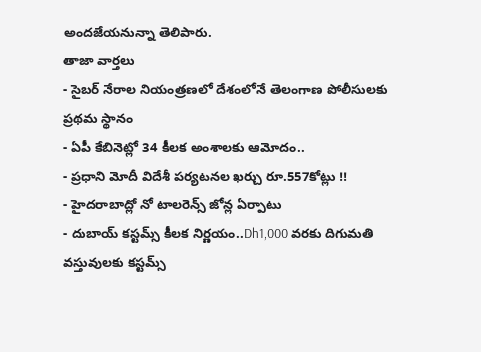అందజేయనున్నా తెలిపారు.
తాజా వార్తలు
- సైబర్ నేరాల నియంత్రణలో దేశంలోనే తెలంగాణ పోలీసులకు ప్రథమ స్థానం
- ఏపీ కేబినెట్లో 34 కీలక అంశాలకు ఆమోదం..
- ప్రధాని మోదీ విదేశీ పర్యటనల ఖర్చు రూ.557కోట్లు !!
- హైదరాబాద్లో నో టాలరెన్స్ జోన్ల ఏర్పాటు
- దుబాయ్ కస్టమ్స్ కీలక నిర్ణయం..Dh1,000 వరకు దిగుమతి వస్తువులకు కస్టమ్స్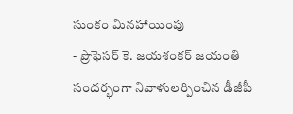సుంకం మినహాయింపు
- ప్రొఫెసర్ కె. జయశంకర్ జయంతి సందర్భంగా నివాళులర్పించిన డీజీపీ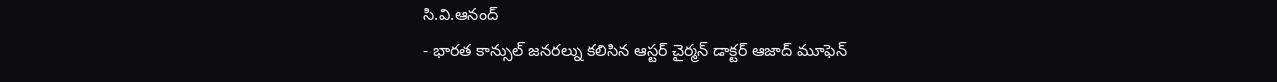సి.వి.ఆనంద్
- భారత కాన్సుల్ జనరల్ను కలిసిన ఆస్టర్ చైర్మన్ డాక్టర్ ఆజాద్ మూఫెన్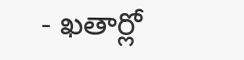- ఖతార్లో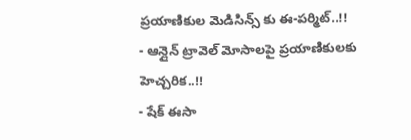ప్రయాణికుల మెడిసిన్స్ కు ఈ-పర్మిట్..!!
- ఆన్లైన్ ట్రావెల్ మోసాలపై ప్రయాణికులకు హెచ్చరిక..!!
- షేక్ ఈసా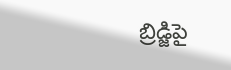బ్రిడ్జిపై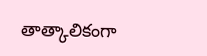తాత్కాలికంగా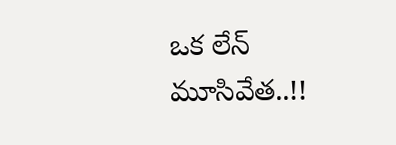ఒక లేన్ మూసివేత..!!